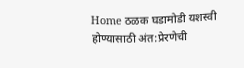Home ठळक घडामोडी यशस्वी होण्यासाठी अंत:प्रेरणेची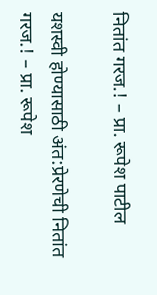नितांत गरज.! – प्रा. रूपेश पाटील

यशस्वी होण्यासाठी अंत:प्रेरणेची नितांत गरज.! – प्रा. रूपेश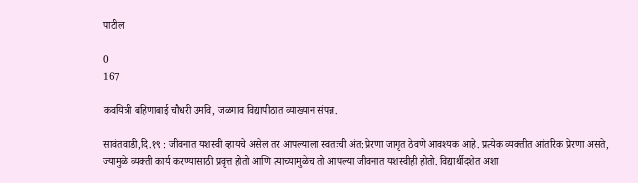पाटील

0
167

कवयित्री बहिणाबाई चौधरी उमवि, जळगाव विद्यापीठात व्याख्यान संपन्न.

सावंतवाडी,दि.१९ : जीवनात यशस्वी व्हायचे असेल तर आपल्याला स्वतःची अंत:प्रेरणा जागृत ठेवणे आवश्यक आहे. प्रत्येक व्यक्तीत आंतरिक प्रेरणा असते, ज्यामुळे व्यक्ती कार्य करण्यासाठी प्रवृत्त होतो आणि त्याच्यामुळेच तो आपल्या जीवनात यशस्वीही होतो. विद्यार्थीदशेत अशा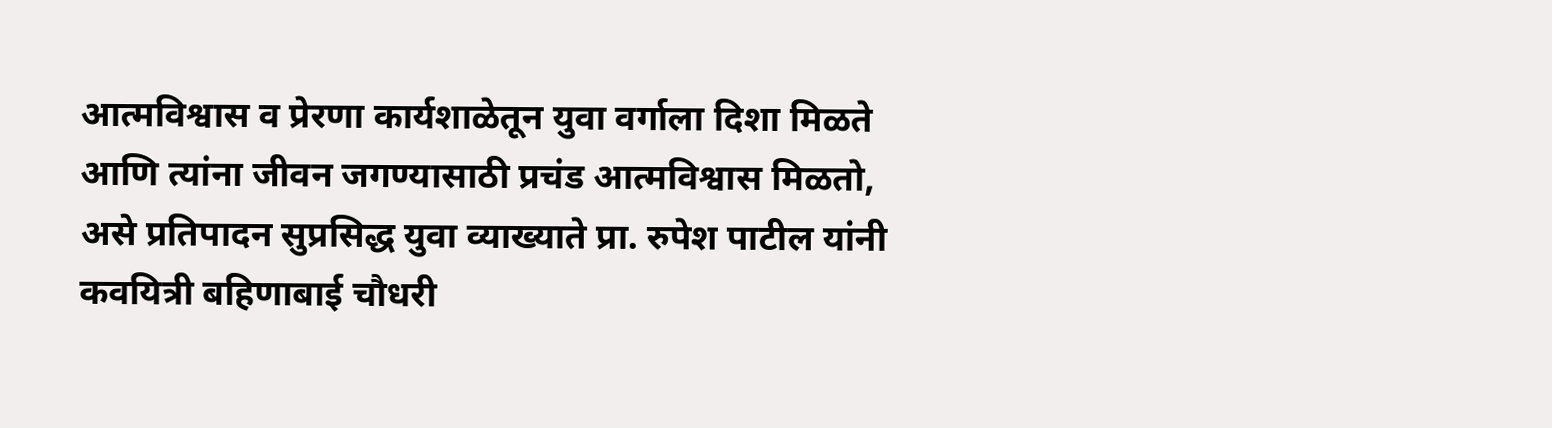आत्मविश्वास व प्रेरणा कार्यशाळेतून युवा वर्गाला दिशा मिळते आणि त्यांना जीवन जगण्यासाठी प्रचंड आत्मविश्वास मिळतो, असे प्रतिपादन सुप्रसिद्ध युवा व्याख्याते प्रा. रुपेश पाटील यांनी कवयित्री बहिणाबाई चौधरी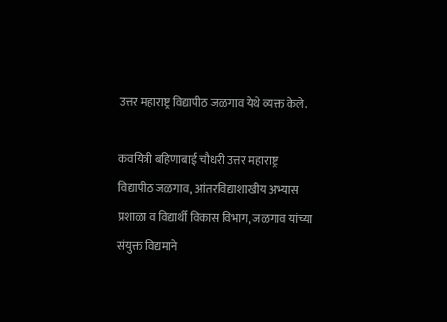उत्तर महाराष्ट्र विद्यापीठ जळगाव येथे व्यक्त केले.

कवयित्री बहिणाबाई चौधरी उत्तर महाराष्ट्र विद्यापीठ जळगाव, आंतरविद्याशाखीय अभ्यास प्रशाळा व विद्यार्थी विकास विभाग, जळगाव यांच्या संयुक्त विद्यमाने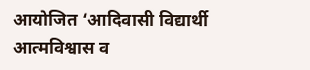आयोजित ‘आदिवासी विद्यार्थी आत्मविश्वास व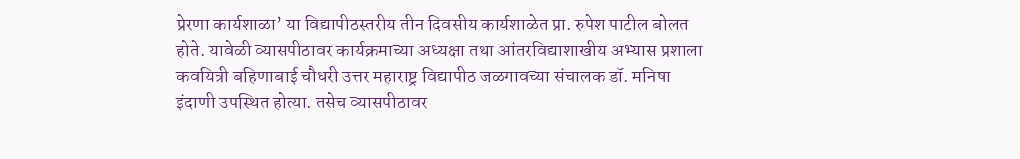प्रेरणा कार्यशाळा’ या विद्यापीठस्तरीय तीन दिवसीय कार्यशाळेत प्रा. रुपेश पाटील बोलत होते. यावेळी व्यासपीठावर कार्यक्रमाच्या अध्यक्षा तथा आंतरविद्याशाखीय अभ्यास प्रशाला कवयित्री बहिणाबाई चौधरी उत्तर महाराष्ट्र विद्यापीठ जळगावच्या संचालक डॉ. मनिषा इंदाणी उपस्थित होत्या. तसेच व्यासपीठावर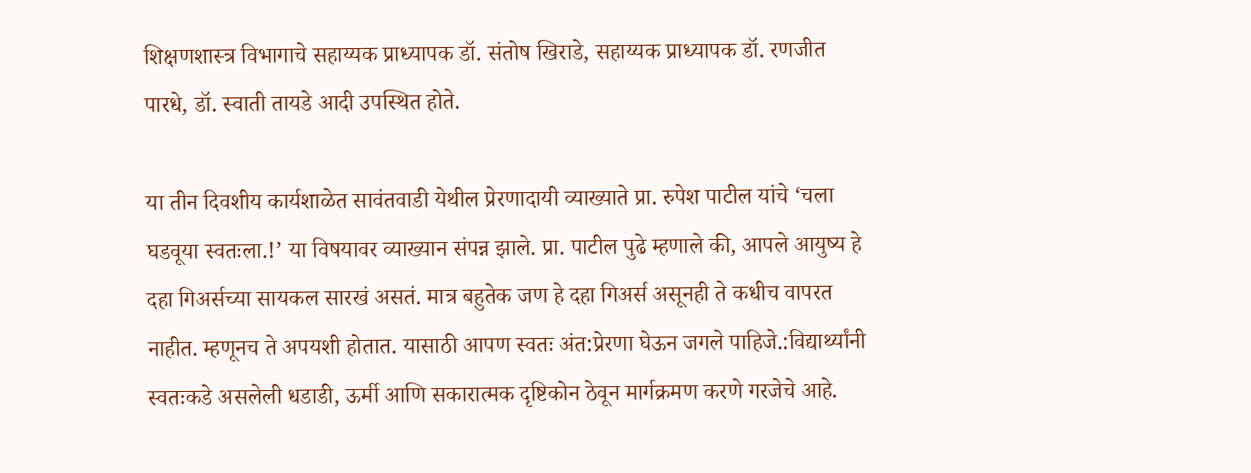शिक्षणशास्त्र विभागाचे सहाय्यक प्राध्यापक डॉ. संतोष खिराडे, सहाय्यक प्राध्यापक डॉ. रणजीत पारधे, डॉ. स्वाती तायडे आदी उपस्थित होते.

या तीन दिवशीय कार्यशाळेत सावंतवाडी येथील प्रेरणादायी व्याख्याते प्रा. रुपेश पाटील यांचे ‘चला घडवूया स्वतःला.!’ या विषयावर व्याख्यान संपन्न झाले. प्रा. पाटील पुढे म्हणाले की, आपले आयुष्य हे दहा गिअर्सच्या सायकल सारखं असतं. मात्र बहुतेक जण हे दहा गिअर्स असूनही ते कधीच वापरत नाहीत. म्हणूनच ते अपयशी होतात. यासाठी आपण स्वतः अंत:प्रेरणा घेऊन जगले पाहिजे.:विद्यार्थ्यांनी स्वतःकडे असलेली धडाडी, ऊर्मी आणि सकारात्मक दृष्टिकोन ठेवून मार्गक्रमण करणे गरजेचे आहे.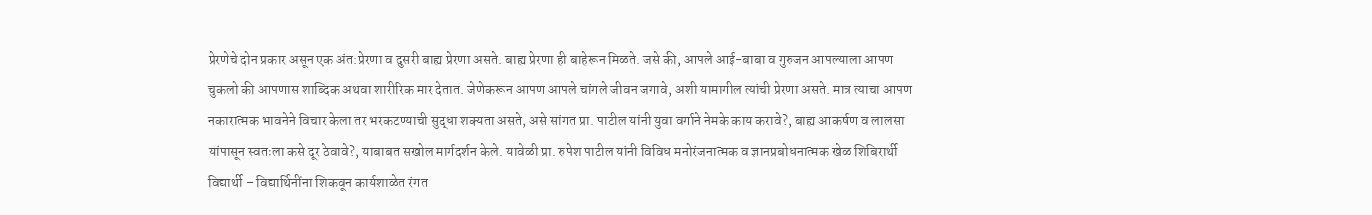प्रेरणेचे दोन प्रकार असून एक अंत:प्रेरणा व दुसरी बाह्य प्रेरणा असते. बाह्य प्रेरणा ही बाहेरून मिळते. जसे की, आपले आई-बाबा व गुरुजन आपल्याला आपण चुकलो की आपणास शाब्दिक अथवा शारीरिक मार देतात. जेणेकरून आपण आपले चांगले जीवन जगावे, अशी यामागील त्यांची प्रेरणा असते. मात्र त्याचा आपण नकारात्मक भावनेने विचार केला तर भरकटण्याची सुद्धा शक्यता असते, असे सांगत प्रा. पाटील यांनी युवा वर्गाने नेमके काय करावे?, बाह्य आकर्षण व लालसा यांपासून स्वतःला कसे दूर ठेवावे?, याबाबत सखोल मार्गदर्शन केले. यावेळी प्रा. रुपेश पाटील यांनी विविध मनोरंजनात्मक व ज्ञानप्रबोधनात्मक खेळ शिबिरार्थी विद्यार्थी – विद्यार्थिनींना शिकवून कार्यशाळेत रंगत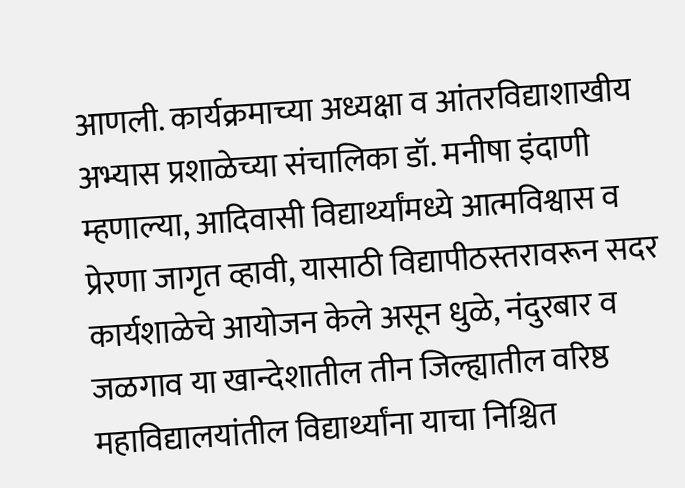आणली. कार्यक्रमाच्या अध्यक्षा व आंतरविद्याशाखीय अभ्यास प्रशाळेच्या संचालिका डॉ. मनीषा इंदाणी म्हणाल्या, आदिवासी विद्यार्थ्यांमध्ये आत्मविश्वास व प्रेरणा जागृत व्हावी, यासाठी विद्यापीठस्तरावरून सदर कार्यशाळेचे आयोजन केले असून धुळे, नंदुरबार व जळगाव या खान्देशातील तीन जिल्ह्यातील वरिष्ठ महाविद्यालयांतील विद्यार्थ्यांना याचा निश्चित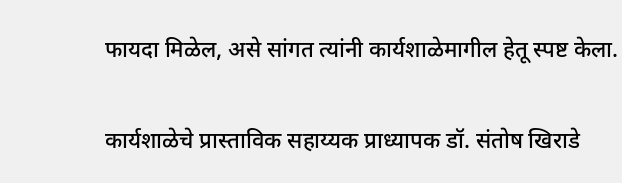फायदा मिळेल, असे सांगत त्यांनी कार्यशाळेमागील हेतू स्पष्ट केला.

कार्यशाळेचे प्रास्ताविक सहाय्यक प्राध्यापक डॉ. संतोष खिराडे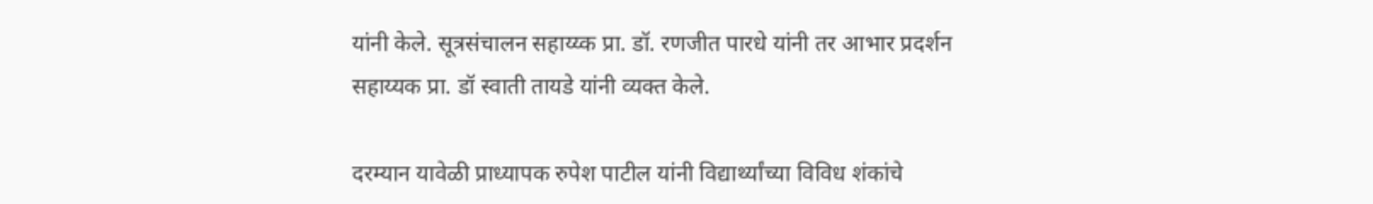यांनी केले. सूत्रसंचालन सहाय्य्क प्रा. डॉ. रणजीत पारधे यांनी तर आभार प्रदर्शन सहाय्यक प्रा. डॉ स्वाती तायडे यांनी व्यक्त केले.

दरम्यान यावेळी प्राध्यापक रुपेश पाटील यांनी विद्यार्थ्यांच्या विविध शंकांचे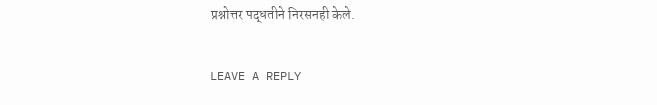प्रश्नोत्तर पद्धतीने निरसनही केले.

LEAVE A REPLY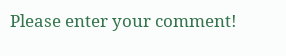Please enter your comment!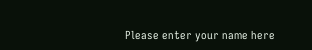Please enter your name here